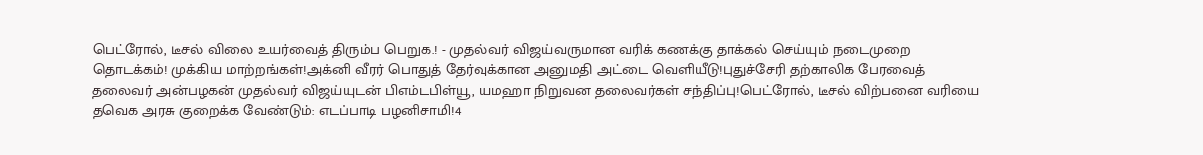பெட்ரோல், டீசல் விலை உயர்வைத் திரும்ப பெறுக.! - முதல்வர் விஜய்வருமான வரிக் கணக்கு தாக்கல் செய்யும் நடைமுறை தொடக்கம்! முக்கிய மாற்றங்கள்!அக்னி வீரர் பொதுத் தேர்வுக்கான அனுமதி அட்டை வெளியீடு!புதுச்சேரி தற்காலிக பேரவைத் தலைவர் அன்பழகன் முதல்வர் விஜய்யுடன் பிஎம்டபிள்யூ, யமஹா நிறுவன தலைவர்கள் சந்திப்பு!பெட்ரோல், டீசல் விற்பனை வரியை தவெக அரசு குறைக்க வேண்டும்: எடப்பாடி பழனிசாமி!4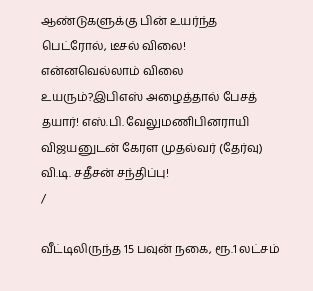ஆண்டுகளுக்கு பின் உயர்ந்த பெட்ரோல், டீசல் விலை! என்னவெல்லாம் விலை உயரும்?இபிஎஸ் அழைத்தால் பேசத் தயார்! எஸ்.பி. வேலுமணிபினராயி விஜயனுடன் கேரள முதல்வர் (தேர்வு) வி.டி. சதீசன் சந்திப்பு!
/

வீட்டிலிருந்த 15 பவுன் நகை, ரூ.1 லட்சம்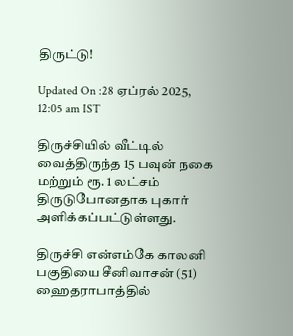திருட்டு!

Updated On :28 ஏப்ரல் 2025, 12:05 am IST

திருச்சியில் வீட்டில் வைத்திருந்த 15 பவுன் நகை மற்றும் ரூ. 1 லட்சம் திருடுபோனதாக புகார் அளிக்கப்பட்டுள்ளது.

திருச்சி என்எம்கே காலனி பகுதியை சீனிவாசன் (51) ஹைதராபாத்தில்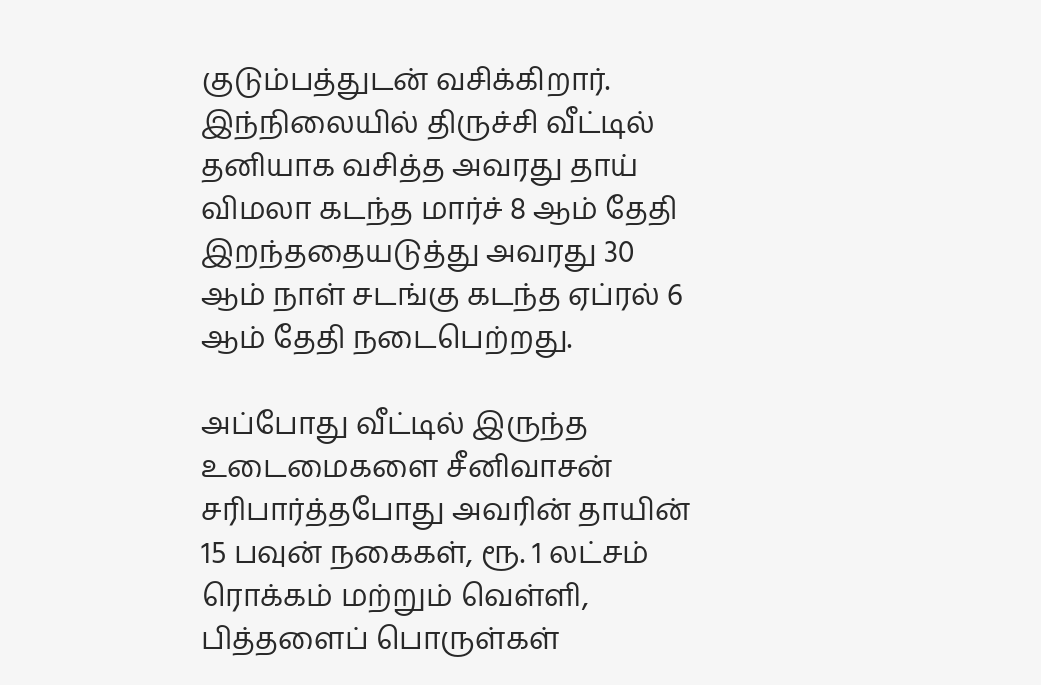குடும்பத்துடன் வசிக்கிறார். இந்நிலையில் திருச்சி வீட்டில் தனியாக வசித்த அவரது தாய் விமலா கடந்த மார்ச் 8 ஆம் தேதி இறந்ததையடுத்து அவரது 30 ஆம் நாள் சடங்கு கடந்த ஏப்ரல் 6 ஆம் தேதி நடைபெற்றது.

அப்போது வீட்டில் இருந்த உடைமைகளை சீனிவாசன் சரிபார்த்தபோது அவரின் தாயின் 15 பவுன் நகைகள், ரூ. 1 லட்சம் ரொக்கம் மற்றும் வெள்ளி, பித்தளைப் பொருள்கள்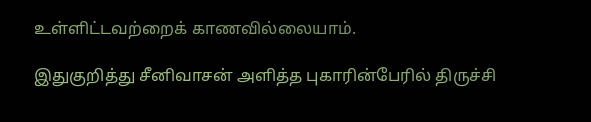உள்ளிட்டவற்றைக் காணவில்லையாம்.

இதுகுறித்து சீனிவாசன் அளித்த புகாரின்பேரில் திருச்சி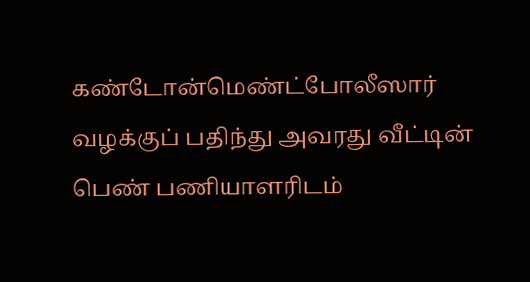கண்டோன்மெண்ட்போலீஸார் வழக்குப் பதிந்து அவரது வீட்டின் பெண் பணியாளரிடம்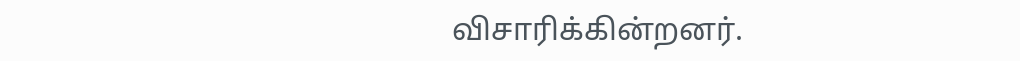விசாரிக்கின்றனர்.